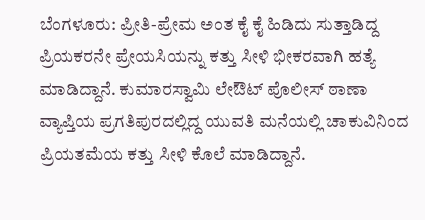ಬೆಂಗಳೂರು: ಪ್ರೀತಿ-ಪ್ರೇಮ ಅಂತ ಕೈ ಕೈ ಹಿಡಿದು ಸುತ್ತಾಡಿದ್ದ ಪ್ರಿಯಕರನೇ ಪ್ರೇಯಸಿಯನ್ನು ಕತ್ತು ಸೀಳಿ ಭೀಕರವಾಗಿ ಹತ್ಯೆ ಮಾಡಿದ್ದಾನೆ. ಕುಮಾರಸ್ವಾಮಿ ಲೇಔಟ್ ಪೊಲೀಸ್ ಠಾಣಾ ವ್ಯಾಪ್ತಿಯ ಪ್ರಗತಿಪುರದಲ್ಲಿದ್ದ ಯುವತಿ ಮನೆಯಲ್ಲಿ ಚಾಕುವಿನಿಂದ ಪ್ರಿಯತಮೆಯ ಕತ್ತು ಸೀಳಿ ಕೊಲೆ ಮಾಡಿದ್ದಾನೆ.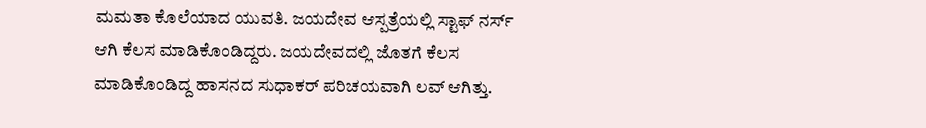ಮಮತಾ ಕೊಲೆಯಾದ ಯುವತಿ. ಜಯದೇವ ಆಸ್ಪತ್ರೆಯಲ್ಲಿ ಸ್ಟಾಫ್ ನರ್ಸ್ ಆಗಿ ಕೆಲಸ ಮಾಡಿಕೊಂಡಿದ್ದರು. ಜಯದೇವದಲ್ಲಿ ಜೊತಗೆ ಕೆಲಸ ಮಾಡಿಕೊಂಡಿದ್ದ ಹಾಸನದ ಸುಧಾಕರ್ ಪರಿಚಯವಾಗಿ ಲವ್ ಆಗಿತ್ತು.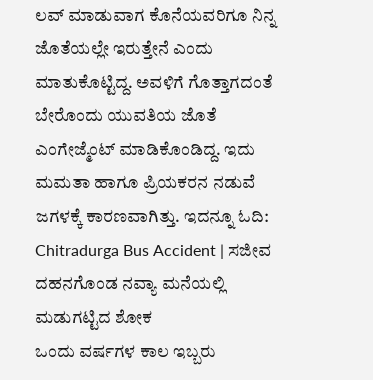ಲವ್ ಮಾಡುವಾಗ ಕೊನೆಯವರಿಗೂ ನಿನ್ನ ಜೊತೆಯಲ್ಲೇ ಇರುತ್ತೇನೆ ಎಂದು ಮಾತುಕೊಟ್ಟಿದ್ದ. ಅವಳಿಗೆ ಗೊತ್ತಾಗದಂತೆ ಬೇರೊಂದು ಯುವತಿಯ ಜೊತೆ ಎಂಗೇಜ್ಮೆಂಟ್ ಮಾಡಿಕೊಂಡಿದ್ದ. ಇದು ಮಮತಾ ಹಾಗೂ ಪ್ರಿಯಕರನ ನಡುವೆ ಜಗಳಕ್ಕೆ ಕಾರಣವಾಗಿತ್ತು. ಇದನ್ನೂ ಓದಿ: Chitradurga Bus Accident | ಸಜೀವ ದಹನಗೊಂಡ ನವ್ಯಾ ಮನೆಯಲ್ಲಿ ಮಡುಗಟ್ಟಿದ ಶೋಕ
ಒಂದು ವರ್ಷಗಳ ಕಾಲ ಇಬ್ಬರು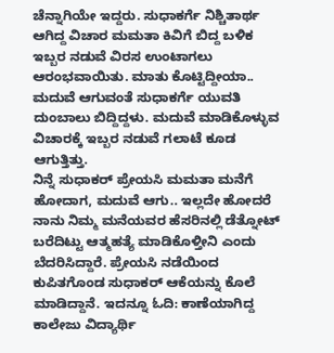ಚೆನ್ನಾಗಿಯೇ ಇದ್ದರು. ಸುಧಾಕರ್ಗೆ ನಿಶ್ಚಿತಾರ್ಥ ಆಗಿದ್ದ ವಿಚಾರ ಮಮತಾ ಕಿವಿಗೆ ಬಿದ್ದ ಬಳಿಕ ಇಬ್ಬರ ನಡುವೆ ವಿರಸ ಉಂಟಾಗಲು ಆರಂಭವಾಯಿತು. ಮಾತು ಕೊಟ್ಟಿದ್ದೀಯಾ.. ಮದುವೆ ಆಗುವಂತೆ ಸುಧಾಕರ್ಗೆ ಯುವತಿ ದುಂಬಾಲು ಬಿದ್ದಿದ್ದಳು. ಮದುವೆ ಮಾಡಿಕೊಳ್ಳುವ ವಿಚಾರಕ್ಕೆ ಇಬ್ಬರ ನಡುವೆ ಗಲಾಟೆ ಕೂಡ ಆಗುತ್ತಿತ್ತು.
ನಿನ್ನೆ ಸುಧಾಕರ್ ಪ್ರೇಯಸಿ ಮಮತಾ ಮನೆಗೆ ಹೋದಾಗ, ಮದುವೆ ಆಗು.. ಇಲ್ಲದೇ ಹೋದರೆ ನಾನು ನಿಮ್ಮ ಮನೆಯವರ ಹೆಸರಿನಲ್ಲಿ ಡೆತ್ನೋಟ್ ಬರೆದಿಟ್ಟು ಆತ್ಮಹತ್ಯೆ ಮಾಡಿಕೊಳ್ತೀನಿ ಎಂದು ಬೆದರಿಸಿದ್ದಾರೆ. ಪ್ರೇಯಸಿ ನಡೆಯಿಂದ ಕುಪಿತಗೊಂಡ ಸುಧಾಕರ್ ಆಕೆಯನ್ನು ಕೊಲೆ ಮಾಡಿದ್ದಾನೆ. ಇದನ್ನೂ ಓದಿ: ಕಾಣೆಯಾಗಿದ್ದ ಕಾಲೇಜು ವಿದ್ಯಾರ್ಥಿ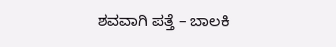ಶವವಾಗಿ ಪತ್ತೆ – ಬಾಲಕಿ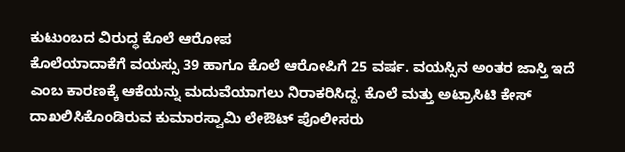ಕುಟುಂಬದ ವಿರುದ್ಧ ಕೊಲೆ ಆರೋಪ
ಕೊಲೆಯಾದಾಕೆಗೆ ವಯಸ್ಸು 39 ಹಾಗೂ ಕೊಲೆ ಆರೋಪಿಗೆ 25 ವರ್ಷ. ವಯಸ್ಸಿನ ಅಂತರ ಜಾಸ್ತಿ ಇದೆ ಎಂಬ ಕಾರಣಕ್ಕೆ ಆಕೆಯನ್ನು ಮದುವೆಯಾಗಲು ನಿರಾಕರಿಸಿದ್ದ. ಕೊಲೆ ಮತ್ತು ಅಟ್ರಾಸಿಟಿ ಕೇಸ್ ದಾಖಲಿಸಿಕೊಂಡಿರುವ ಕುಮಾರಸ್ವಾಮಿ ಲೇಔಟ್ ಪೊಲೀಸರು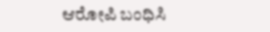ಆರೋಪಿ ಬಂಧಿಸಿ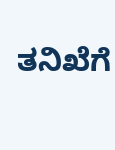ತನಿಖೆಗೆ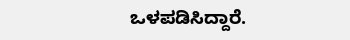ಒಳಪಡಿಸಿದ್ದಾರೆ.